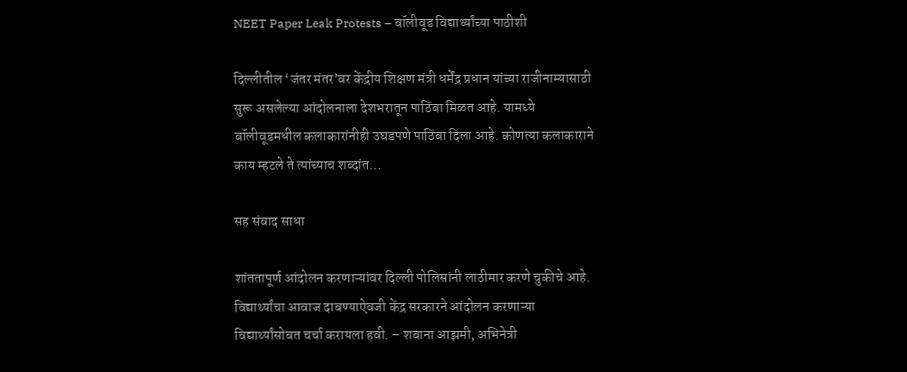NEET Paper Leak Protests – बॉलीवूड विद्यार्थ्यांच्या पाठीशी

दिल्लीतील ‘जंतर मंतर’वर केंद्रीय शिक्षण मंत्री धर्मेंद्र प्रधान यांच्या राजीनाम्यासाठी सुरू असलेल्या आंदोलनाला देशभरातून पाठिंबा मिळत आहे. यामध्ये बॉलीवूडमधील कलाकारांनीही उघडपणे पाठिंबा दिला आहे. कोणत्या कलाकाराने काय म्हटले ते त्यांच्याच शब्दांत…

सह संवाद साधा

शांततापूर्ण आंदोलन करणाऱ्यांवर दिल्ली पोलिसांनी लाठीमार करणे चुकीचे आहे. विद्यार्थ्यांचा आवाज दाबण्याऐवजी केंद्र सरकारने आंदोलन करणाऱ्या विद्यार्थ्यांसोबत चर्चा करायला हवी. – शबाना आझमी, अभिनेत्री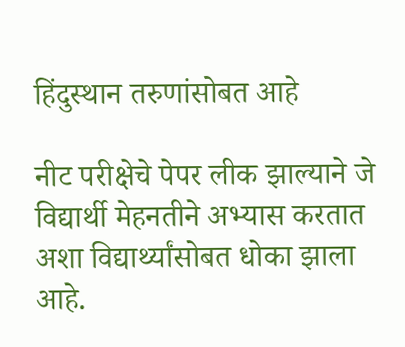हिंदुस्थान तरुणांसोबत आहे

नीट परीक्षेचे पेपर लीक झाल्याने जे विद्यार्थी मेहनतीने अभ्यास करतात अशा विद्यार्थ्यांसोबत धोका झाला आहे.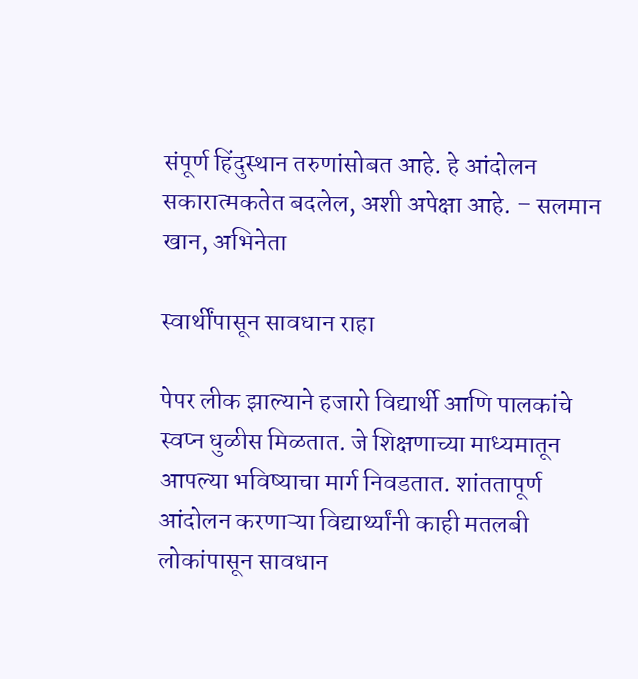संपूर्ण हिंदुस्थान तरुणांसोबत आहे. हे आंदोलन सकारात्मकतेत बदलेल, अशी अपेक्षा आहे. – सलमान खान, अभिनेता

स्वार्थींपासून सावधान राहा

पेपर लीक झाल्याने हजारो विद्यार्थी आणि पालकांचे स्वप्न धुळीस मिळतात. जे शिक्षणाच्या माध्यमातून आपल्या भविष्याचा मार्ग निवडतात. शांततापूर्ण आंदोलन करणाऱ्या विद्यार्थ्यांनी काही मतलबी लोकांपासून सावधान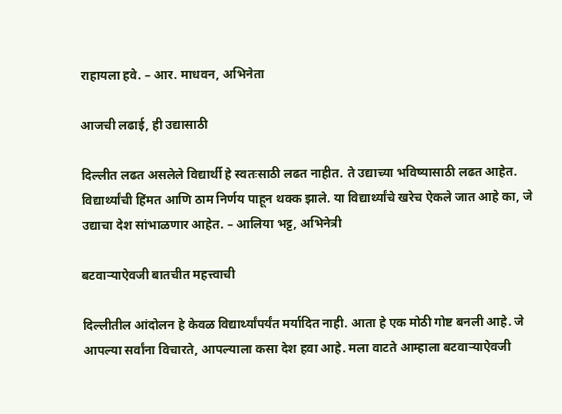राहायला हवे. – आर. माधवन, अभिनेता

आजची लढाई, ही उद्यासाठी

दिल्लीत लढत असलेले विद्यार्थी हे स्वतःसाठी लढत नाहीत. ते उद्याच्या भविष्यासाठी लढत आहेत. विद्यार्थ्यांची हिंमत आणि ठाम निर्णय पाहून थक्क झाले. या विद्यार्थ्यांचे खरेच ऐकले जात आहे का, जे उद्याचा देश सांभाळणार आहेत. – आलिया भट्ट, अभिनेत्री

बटवाऱ्याऐवजी बातचीत महत्त्वाची

दिल्लीतील आंदोलन हे केवळ विद्यार्थ्यांपर्यंत मर्यादित नाही. आता हे एक मोठी गोष्ट बनली आहे. जे आपल्या सर्वांना विचारते, आपल्याला कसा देश हवा आहे. मला वाटते आम्हाला बटवाऱ्याऐवजी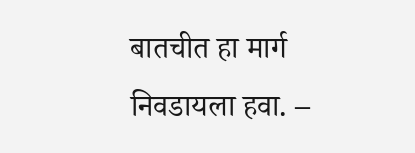बातचीत हा मार्ग निवडायला हवा. –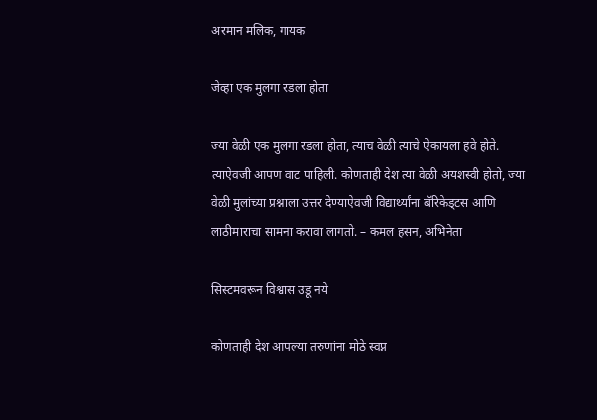अरमान मलिक, गायक

जेव्हा एक मुलगा रडला होता

ज्या वेळी एक मुलगा रडला होता, त्याच वेळी त्याचे ऐकायला हवे होते. त्याऐवजी आपण वाट पाहिली. कोणताही देश त्या वेळी अयशस्वी होतो, ज्या वेळी मुलांच्या प्रश्नाला उत्तर देण्याऐवजी विद्यार्थ्यांना बॅरिकेड्टस आणि लाठीमाराचा सामना करावा लागतो. – कमल हसन, अभिनेता

सिस्टमवरून विश्वास उडू नये

कोणताही देश आपल्या तरुणांना मोठे स्वप्न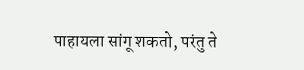पाहायला सांगू शकतो, परंतु ते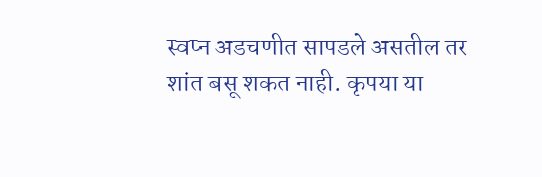स्वप्न अडचणीत सापडले असतील तर शांत बसू शकत नाही. कृपया या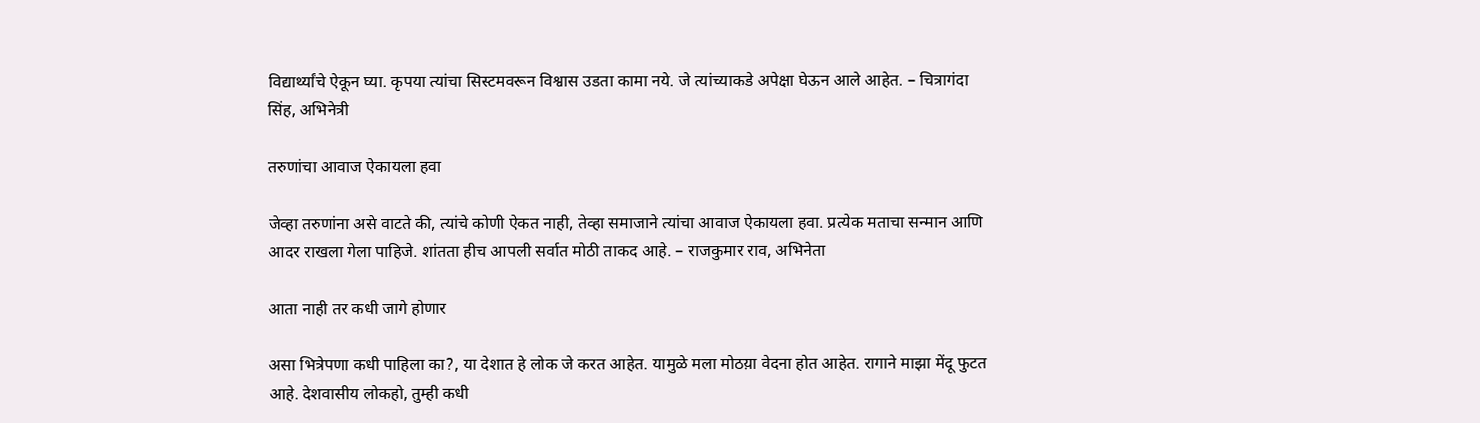विद्यार्थ्यांचे ऐकून घ्या. कृपया त्यांचा सिस्टमवरून विश्वास उडता कामा नये. जे त्यांच्याकडे अपेक्षा घेऊन आले आहेत. – चित्रागंदा सिंह, अभिनेत्री

तरुणांचा आवाज ऐकायला हवा

जेव्हा तरुणांना असे वाटते की, त्यांचे कोणी ऐकत नाही, तेव्हा समाजाने त्यांचा आवाज ऐकायला हवा. प्रत्येक मताचा सन्मान आणि आदर राखला गेला पाहिजे. शांतता हीच आपली सर्वात मोठी ताकद आहे. – राजकुमार राव, अभिनेता

आता नाही तर कधी जागे होणार

असा भित्रेपणा कधी पाहिला का?, या देशात हे लोक जे करत आहेत. यामुळे मला मोठय़ा वेदना होत आहेत. रागाने माझा मेंदू फुटत आहे. देशवासीय लोकहो, तुम्ही कधी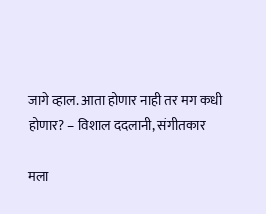जागे व्हाल. आता होणार नाही तर मग कधी होणार? – विशाल ददलानी, संगीतकार

मला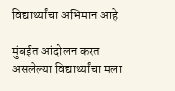विद्यार्थ्यांचा अभिमान आहे

मुंबईत आंदोलन करत असलेल्या विद्यार्थ्यांचा मला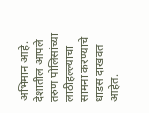अभिमान आहे. देशातील आपले तरुण पोलिसांच्या लाठीहल्ल्याचा सामना करण्याचे धाडस दाखवत आहेत.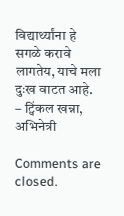विद्यार्थ्यांना हे सगळे करावे लागतेय, याचे मला दुःख वाटत आहे. – ट्विंकल खन्ना, अभिनेत्री

Comments are closed.